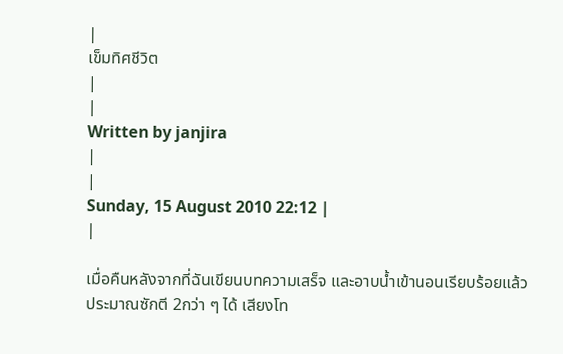|
เข็มทิศชีวิต
|
|
Written by janjira
|
|
Sunday, 15 August 2010 22:12 |
|

เมื่อคืนหลังจากที่ฉันเขียนบทความเสร็จ และอาบน้ำเข้านอนเรียบร้อยแล้ว ประมาณซักตี 2กว่า ๆ ได้ เสียงโท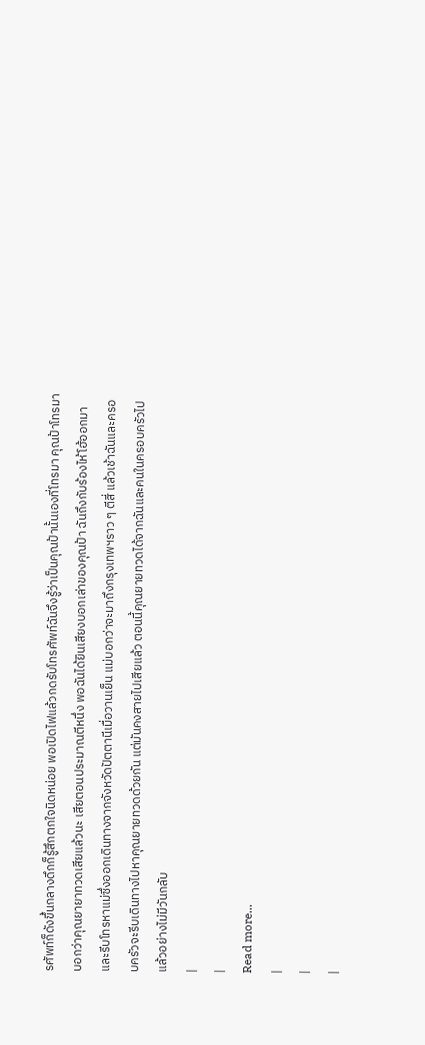รศัพท์ก็ดังขึ้นกลางดึกก็รู้สึกตกใจนิดหน่อย พอเปิดไฟแล้วกดรับโทรศัพท์ฉันจึงรู้ว่าเป็นคุณป้านั้นเองที่โทรมา คุณป้าโทรมาบอกว่าคุณยายาทวดเสียแล้วนะ เสียตอนประมาณตีหนึ่ง พอฉันได้ยินเสียงบอกเล่าของคุณป้า ฉันถึงกับร้องไห้โฮ้ออกมา และรีบโทรหาแม่ซึ่งออกเดินทางจากจังหวัดปัตตานีเมื่อวานเย็น แม่บอกว่าจะมาถึงกรุงเทพฯราว ๆ ตีสี่ แล้วเช้าฉันและครอบครัวจะรีบเดินทางไปหาคุณยายทวดด้วยกัน แต่มันคงสายไปเสียแล้ว ตอนนี้คุณยายทวดได้จากฉันและคนในครอบครัวไปแล้วอย่างไม่มีวันกลับ
|
|
Read more...
|
|
|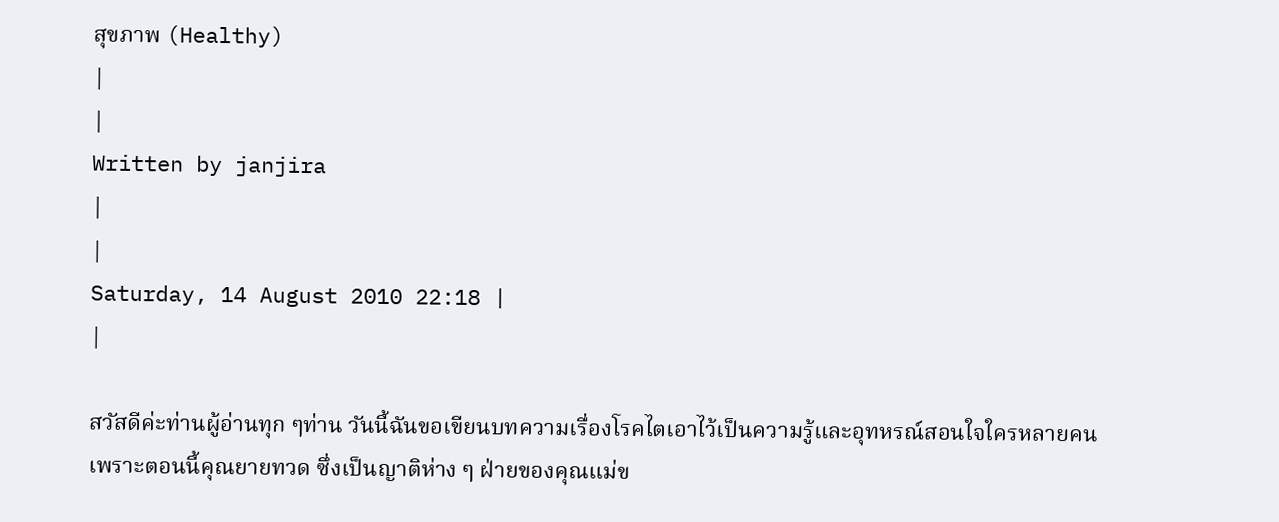สุขภาพ (Healthy)
|
|
Written by janjira
|
|
Saturday, 14 August 2010 22:18 |
|

สวัสดีค่ะท่านผู้อ่านทุก ๆท่าน วันนี้ฉันขอเขียนบทความเรื่องโรคไตเอาไว้เป็นความรู้และอุทหรณ์สอนใจใครหลายคน เพราะตอนนี้คุณยายทวด ซึ่งเป็นญาติห่าง ๆ ฝ่ายของคุณแม่ข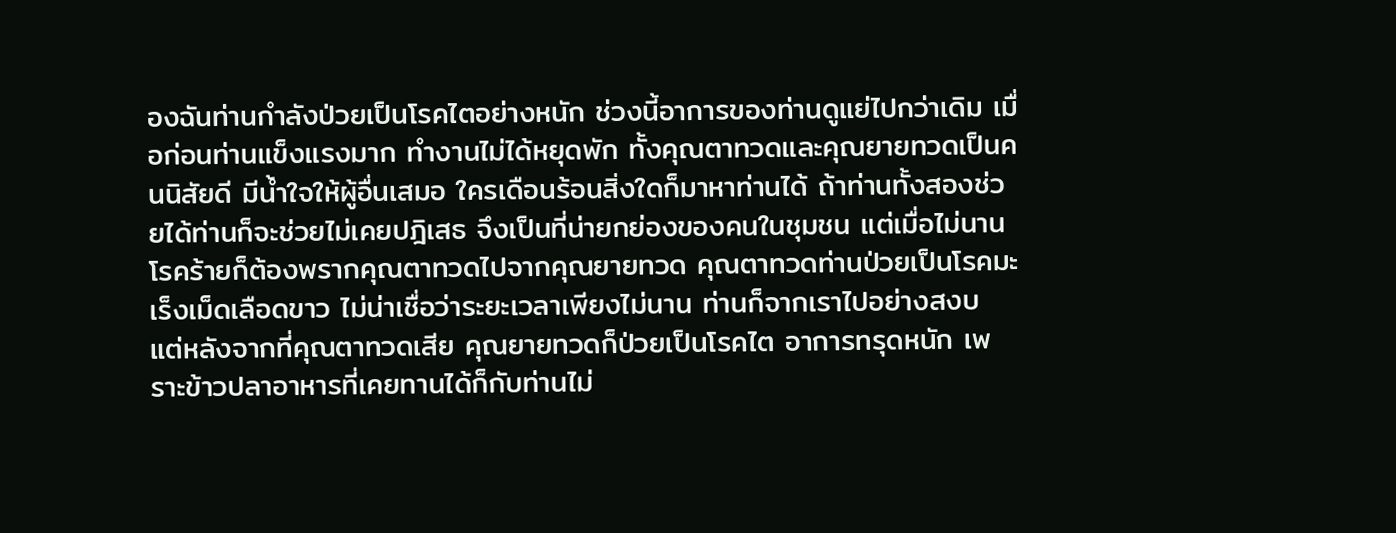องฉันท่านกำลังป่วยเป็นโรคไตอย่างหนัก ช่วงนี้อาการของท่านดูแย่ไปกว่าเดิม เมื่อก่อนท่านแข็งแรงมาก ทำงานไม่ได้หยุดพัก ทั้งคุณตาทวดและคุณยายทวดเป็นคนนิสัยดี มีน้ำใจให้ผู้อื่นเสมอ ใครเดือนร้อนสิ่งใดก็มาหาท่านได้ ถ้าท่านทั้งสองช่วยได้ท่านก็จะช่วยไม่เคยปฎิเสธ จึงเป็นที่น่ายกย่องของคนในชุมชน แต่เมื่อไม่นานโรคร้ายก็ต้องพรากคุณตาทวดไปจากคุณยายทวด คุณตาทวดท่านป่วยเป็นโรคมะเร็งเม็ดเลือดขาว ไม่น่าเชื่อว่าระยะเวลาเพียงไม่นาน ท่านก็จากเราไปอย่างสงบ แต่หลังจากที่คุณตาทวดเสีย คุณยายทวดก็ป่วยเป็นโรคไต อาการทรุดหนัก เพราะข้าวปลาอาหารที่เคยทานได้ก็กับท่านไม่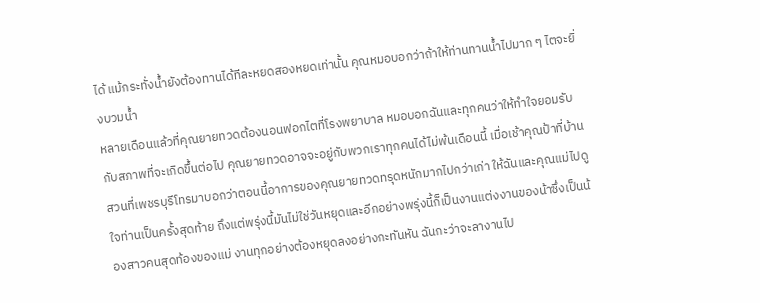ได้ แม้กระทั่งน้ำยังต้องทานได้ทีละหยดสองหยดเท่านั้น คุณหมอบอกว่าถ้าให้ท่านทานน้ำไปมาก ๆ ไตจะยิ่งบวมน้ำ
หลายเดือนแล้วที่คุณยายทวดต้องนอนฟอกไตที่โรงพยาบาล หมอบอกฉันและทุกคนว่าให้ทำใจยอมรับกับสภาพที่จะเกิดขึ้นต่อไป คุณยายทวดอาจจะอยู่กับพวกเราทุกคนได้ไม่พ้นเดือนนี้ เมื่อเช้าคุณป้าที่บ้านสวนที่เพชรบุรีโทรมาบอกว่าตอนนี้อาการของคุณยายทวดทรุดหนักมากไปกว่าเก่า ให้ฉันและคุณแม่ไปดูใจท่านเป็นครั้งสุดท้าย ถึงแต่พรุ่งนี้มันไม่ใช่วันหยุดและอีกอย่างพรุ่งนี้ก็เป็นงานแต่งงานของน้าซึ่งเป็นน้องสาวคนสุดท้องของแม่ งานทุกอย่างต้องหยุดลงอย่างกะทันหัน ฉันกะว่าจะลางานไป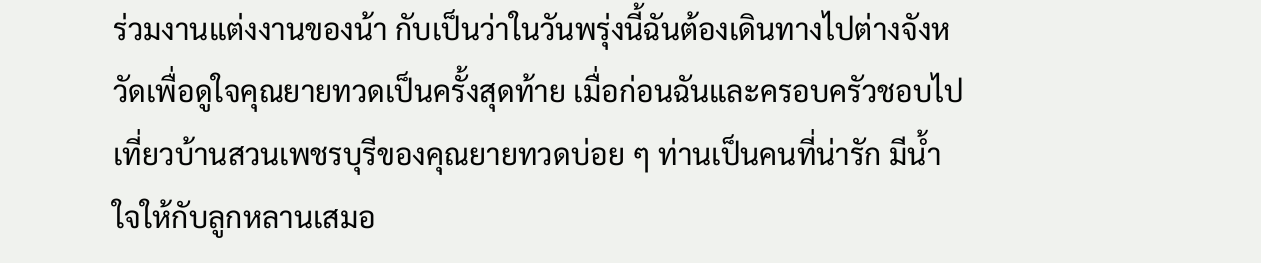ร่วมงานแต่งงานของน้า กับเป็นว่าในวันพรุ่งนี้ฉันต้องเดินทางไปต่างจังหวัดเพื่อดูใจคุณยายทวดเป็นครั้งสุดท้าย เมื่อก่อนฉันและครอบครัวชอบไปเที่ยวบ้านสวนเพชรบุรีของคุณยายทวดบ่อย ๆ ท่านเป็นคนที่น่ารัก มีน้ำใจให้กับลูกหลานเสมอ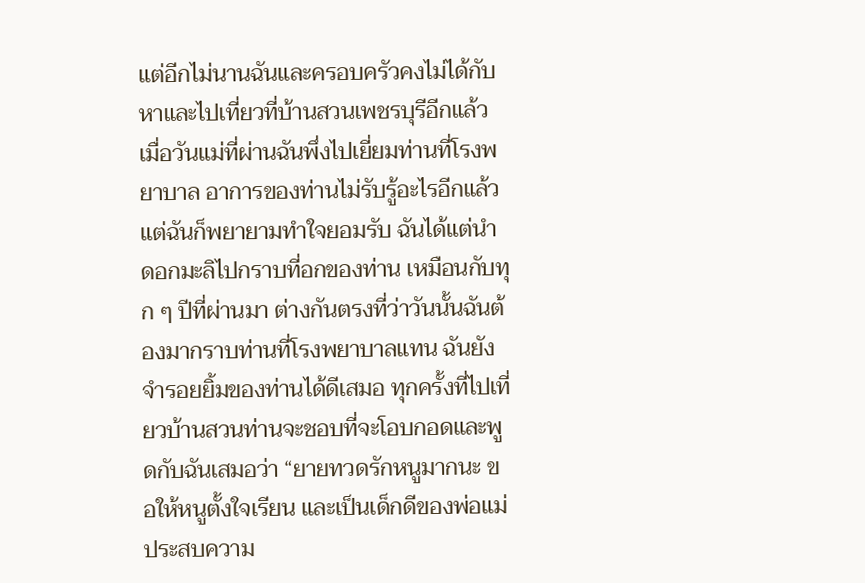แต่อีกไม่นานฉันและครอบครัวคงไม่ได้กับหาและไปเที่ยวที่บ้านสวนเพชรบุรีอีกแล้ว เมื่อวันแม่ที่ผ่านฉันพึ่งไปเยี่ยมท่านที่โรงพยาบาล อาการของท่านไม่รับรู้อะไรอีกแล้ว แต่ฉันก็พยายามทำใจยอมรับ ฉันได้แต่นำดอกมะลิไปกราบที่อกของท่าน เหมือนกับทุก ๆ ปีที่ผ่านมา ต่างกันตรงที่ว่าวันนั้นฉันต้องมากราบท่านที่โรงพยาบาลแทน ฉันยังจำรอยยิ้มของท่านได้ดีเสมอ ทุกครั้งที่ไปเที่ยวบ้านสวนท่านจะชอบที่จะโอบกอดและพูดกับฉันเสมอว่า “ยายทวดรักหนูมากนะ ขอให้หนูตั้งใจเรียน และเป็นเด็กดีของพ่อแม่ ประสบความ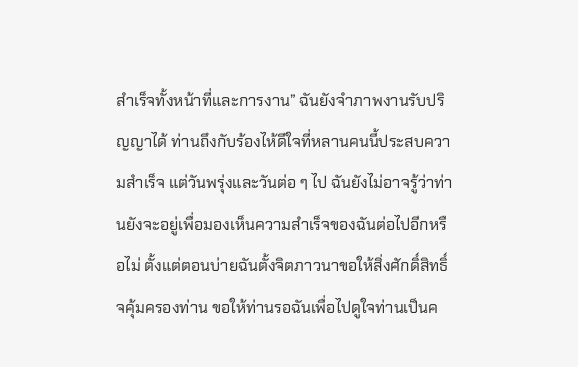สำเร็จทั้งหน้าที่และการงาน” ฉันยังจำภาพงานรับปริญญาได้ ท่านถึงกับร้องไห้ดีใจที่หลานคนนี้ประสบความสำเร็จ แต่วันพรุ่งและวันต่อ ๆ ไป ฉันยังไม่อาจรู้ว่าท่านยังจะอยู่เพื่อมองเห็นความสำเร็จของฉันต่อไปอีกหรือไม่ ตั้งแต่ตอนบ่ายฉันตั้งจิตภาวนาขอให้สิ่งศักดิ์สิทธิ์จคุ้มครองท่าน ขอให้ท่านรอฉันเพื่อไปดูใจท่านเป็นค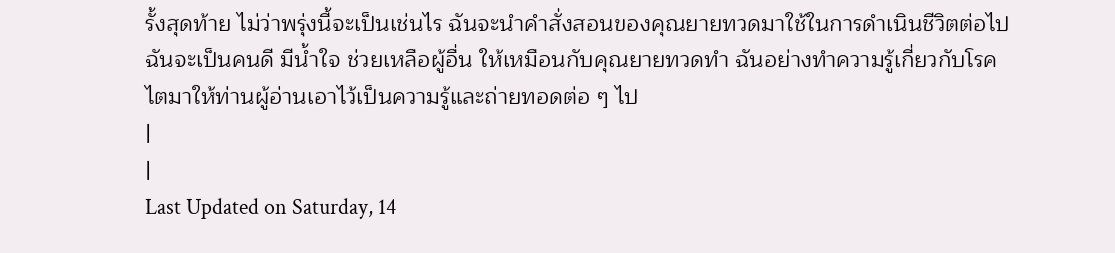รั้งสุดท้าย ไม่ว่าพรุ่งนี้จะเป็นเช่นไร ฉันจะนำคำสั่งสอนของคุณยายทวดมาใช้ในการดำเนินชีวิตต่อไป ฉันจะเป็นคนดี มีน้ำใจ ช่วยเหลือผู้อื่น ให้เหมือนกับคุณยายทวดทำ ฉันอย่างทำความรู้เกี่ยวกับโรคไตมาให้ท่านผู้อ่านเอาไว้เป็นความรู้และถ่ายทอดต่อ ๆ ไป
|
|
Last Updated on Saturday, 14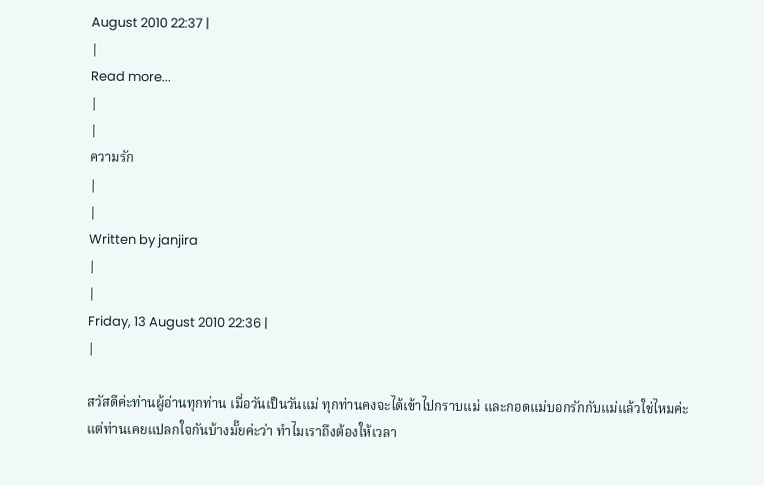August 2010 22:37 |
|
Read more...
|
|
ความรัก
|
|
Written by janjira
|
|
Friday, 13 August 2010 22:36 |
|

สวัสดีค่ะท่านผู้อ่านทุกท่าน เมื่อวันเป็นวันแม่ ทุกท่านคงจะได้เข้าไปกราบแม่ และกอดแม่บอกรักกับแม่แล้วใช่ไหมค่ะ แต่ท่านเคยแปลกใจกันบ้างมั๊ยค่ะว่า ทำไมเราถึงต้องให้เวลา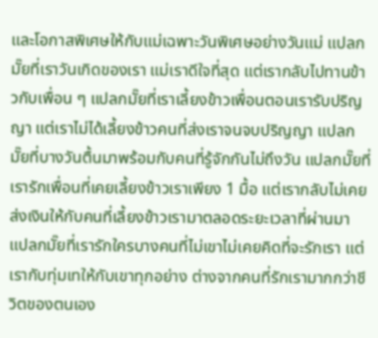และโอกาสพิเศษให้กับแม่เฉพาะวันพิเศษอย่างวันแม่ แปลกมั๊ยที่เราวันเกิดของเรา แม่เราดีใจที่สุด แต่เรากลับไปทานข้าวกับเพื่อน ๆ แปลกมั๊ยที่เราเลี้ยงข้าวเพื่อนตอนเรารับปริญญา แต่เราไม่ได้เลี้ยงข้าวคนที่ส่งเราจนจบปริญญา แปลกมั๊ยที่บางวันตื้นมาพร้อมกับคนที่รู้จักกันไม่ถึงวัน แปลกมั๊ยที่เรารักเพื่อนที่เคยเลี้ยงข้าวเราเพียง 1 มื้อ แต่เรากลับไม่เคยส่งเงินให้กับคนที่เลี้ยงข้าวเรามาตลอดระยะเวลาที่ผ่านมา แปลกมั๊ยที่เรารักใครบางคนที่ไม่เขาไม่เคยคิดที่จะรักเรา แต่เรากับทุ่มเทให้กับเขาทุกอย่าง ต่างจากคนที่รักเรามากกว่าชีวิตของตนเอง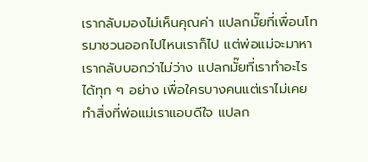เรากลับมองไม่เห็นคุณค่า แปลกมั๊ยที่เพื่อนโทรมาชวนออกไปไหนเราก็ไป แต่พ่อแม่จะมาหาเรากลับบอกว่าไม่ว่าง แปลกมั๊ยที่เราทำอะไรได้ทุก ๆ อย่าง เพื่อใครบางคนแต่เราไม่เคยทำสิ่งที่พ่อแม่เราแอบดีใจ แปลก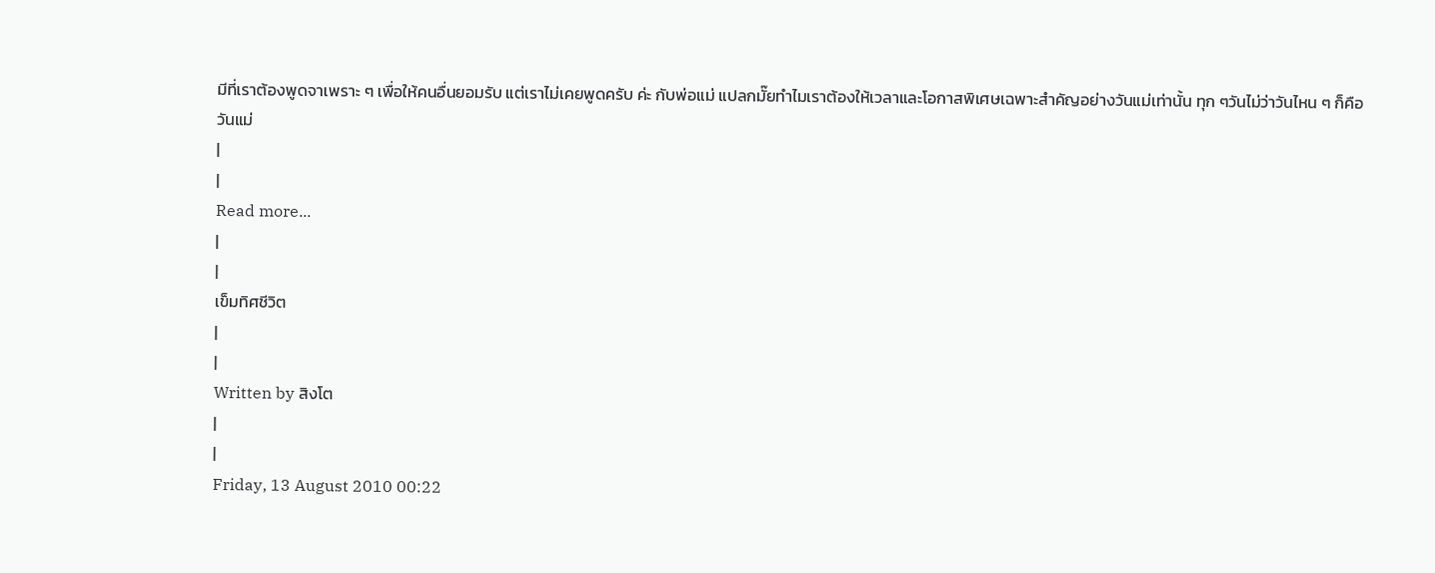มีที่เราต้องพูดจาเพราะ ๆ เพื่อให้คนอื่นยอมรับ แต่เราไม่เคยพูดครับ ค่ะ กับพ่อแม่ แปลกมั๊ยทำไมเราต้องให้เวลาและโอกาสพิเศษเฉพาะสำคัญอย่างวันแม่เท่านั้น ทุก ๆวันไม่ว่าวันไหน ๆ ก็คือ วันแม่
|
|
Read more...
|
|
เข็มทิศชีวิต
|
|
Written by สิงโต
|
|
Friday, 13 August 2010 00:22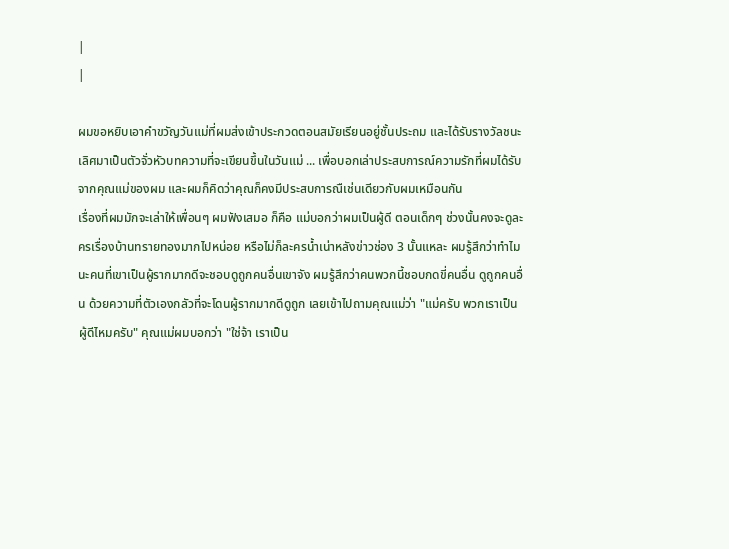|
|

ผมขอหยิบเอาคำขวัญวันแม่ที่ผมส่งเข้าประกวดตอนสมัยเรียนอยู่ชั้นประถม และได้รับรางวัลชนะเลิศมาเป็นตัวจั่วหัวบทความที่จะเขียนขึ้นในวันแม่ ... เพื่อบอกเล่าประสบการณ์ความรักที่ผมได้รับจากคุณแม่ของผม และผมก็คิดว่าคุณก็คงมีประสบการณืเช่นเดียวกับผมเหมือนกัน
เรื่องที่ผมมักจะเล่าให้เพื่อนๆ ผมฟังเสมอ ก็คือ แม่บอกว่าผมเป็นผู้ดี ตอนเด็กๆ ช่วงนั้นคงจะดูละครเรื่องบ้านทรายทองมากไปหน่อย หรือไม่ก็ละครน้ำเน่าหลังข่าวช่อง 3 นั้นแหละ ผมรู้สึกว่าทำไมนะคนที่เขาเป็นผู้รากมากดีจะชอบดูถูกคนอื่นเขาจัง ผมรู้สึกว่าคนพวกนี้ชอบกดขี่คนอื่น ดูถูกคนอื่น ด้วยความที่ตัวเองกลัวที่จะโดนผู้รากมากดีดูถูก เลยเข้าไปถามคุณแม่ว่า "แม่ครับ พวกเราเป็นผู้ดีไหมครับ" คุณแม่ผมบอกว่า "ใช่จ้า เราเป็น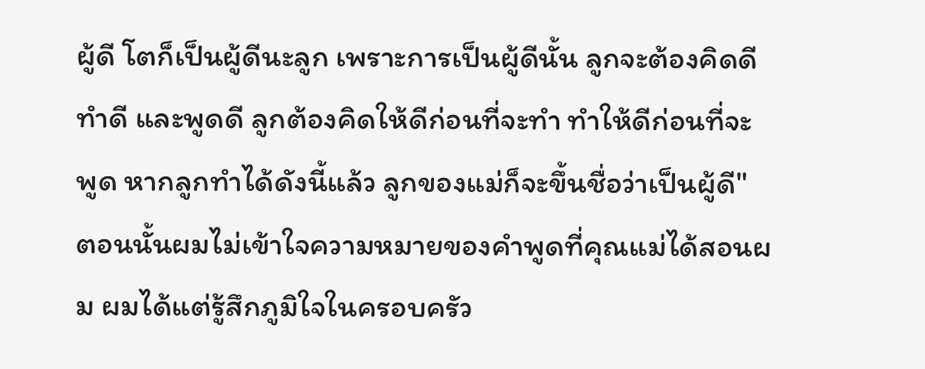ผู้ดี โตก็เป็นผู้ดีนะลูก เพราะการเป็นผู้ดีนั้น ลูกจะต้องคิดดี ทำดี และพูดดี ลูกต้องคิดให้ดีก่อนที่จะทำ ทำให้ดีก่อนที่จะพูด หากลูกทำได้ดังนี้แล้ว ลูกของแม่ก็จะขึ้นชื่อว่าเป็นผู้ดี" ตอนนั้นผมไม่เข้าใจความหมายของคำพูดที่คุณแม่ได้สอนผม ผมได้แต่รู้สึกภูมิใจในครอบครัว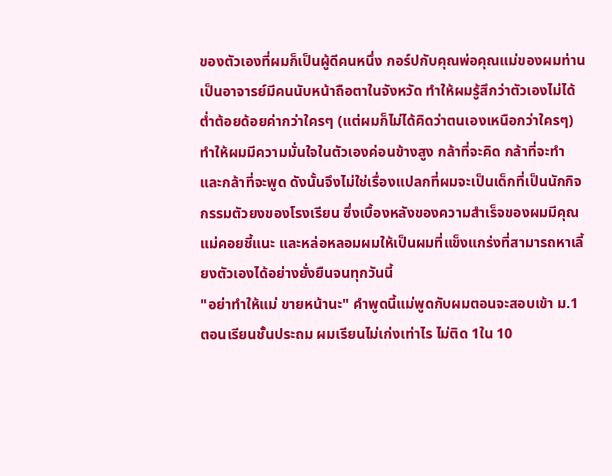ของตัวเองที่ผมก็เป็นผู้ดีคนหนึ่ง กอร์ปกับคุณพ่อคุณแม่ของผมท่านเป็นอาจารย์มีคนนับหน้าถือตาในจังหวัด ทำให้ผมรู้สึกว่าตัวเองไม่ได้ต่ำต้อยด้อยค่ากว่าใครๆ (แต่ผมก็ไม่ได้คิดว่าตนเองเหนือกว่าใครๆ) ทำให้ผมมีความมั่นใจในตัวเองค่อนข้างสูง กล้าที่จะคิด กล้าที่จะทำ และกล้าที่จะพูด ดังนั้นจึงไม่ใช่เรื่องแปลกที่ผมจะเป็นเด็กที่เป็นนักกิจกรรมตัวยงของโรงเรียน ซึ่งเบื้องหลังของความสำเร็จของผมมีคุณแม่คอยชี้แนะ และหล่อหลอมผมให้เป็นผมที่แข็งแกร่งที่สามารถหาเลี้ยงตัวเองได้อย่างยั่งยืนจนทุกวันนี้
"อย่าทำให้แม่ ขายหน้านะ" คำพูดนี้แม่พูดกับผมตอนจะสอบเข้า ม.1 ตอนเรียนชั้นประถม ผมเรียนไม่เก่งเท่าไร ไม่ติด 1ใน 10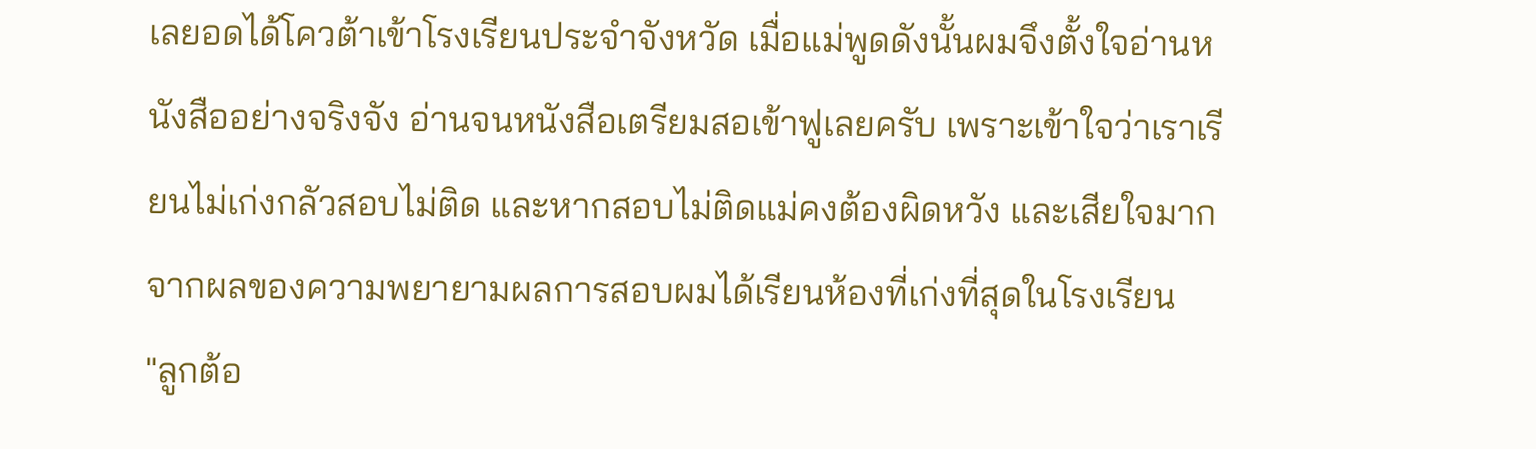เลยอดได้โควต้าเข้าโรงเรียนประจำจังหวัด เมื่อแม่พูดดังนั้นผมจึงตั้งใจอ่านหนังสืออย่างจริงจัง อ่านจนหนังสือเตรียมสอเข้าฟูเลยครับ เพราะเข้าใจว่าเราเรียนไม่เก่งกลัวสอบไม่ติด และหากสอบไม่ติดแม่คงต้องผิดหวัง และเสียใจมาก จากผลของความพยายามผลการสอบผมได้เรียนห้องที่เก่งที่สุดในโรงเรียน
"ลูกต้อ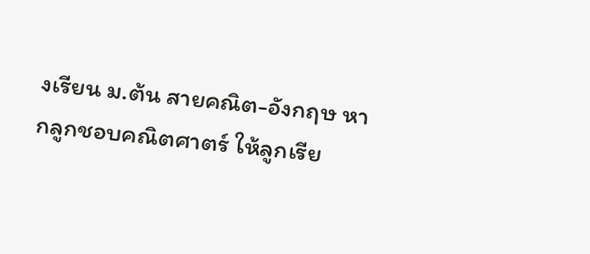งเรียน ม.ต้น สายคณิต-อังกฤษ หากลูกชอบคณิตศาตร์ ให้ลูกเรีย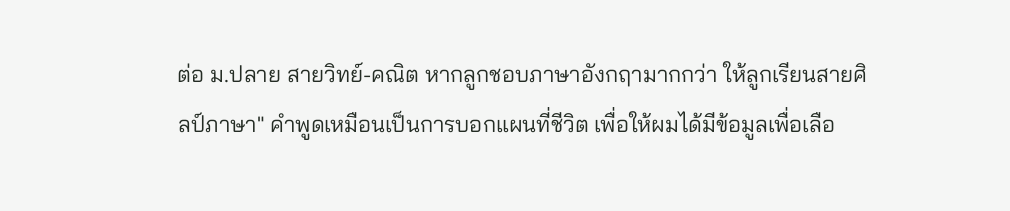ต่อ ม.ปลาย สายวิทย์-คณิต หากลูกชอบภาษาอังกฤามากกว่า ให้ลูกเรียนสายศิลป์ภาษา" คำพูดเหมือนเป็นการบอกแผนที่ชีวิต เพื่อให้ผมได้มีข้อมูลเพื่อเลือ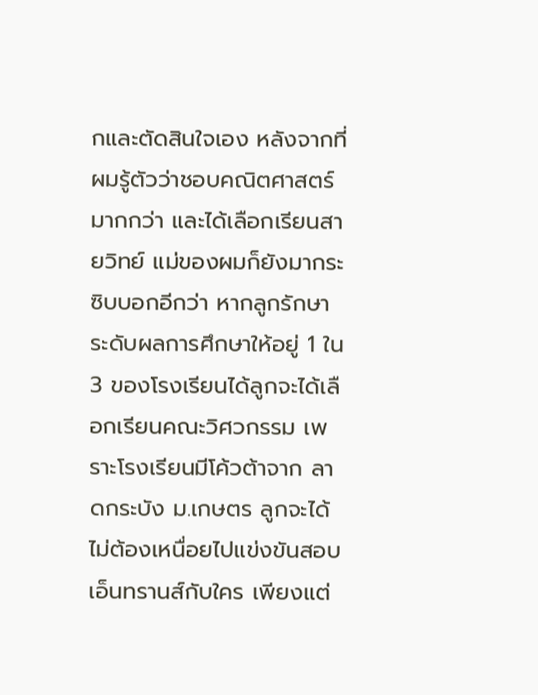กและตัดสินใจเอง หลังจากที่ผมรู้ตัวว่าชอบคณิตศาสตร์มากกว่า และได้เลือกเรียนสายวิทย์ แม่ของผมก็ยังมากระซิบบอกอีกว่า หากลูกรักษาระดับผลการศึกษาให้อยู่ 1 ใน 3 ของโรงเรียนได้ลูกจะได้เลือกเรียนคณะวิศวกรรม เพราะโรงเรียนมีโค้วต้าจาก ลาดกระบัง ม.เกษตร ลูกจะได้ไม่ต้องเหนื่อยไปแข่งขันสอบเอ็นทรานส์กับใคร เพียงแต่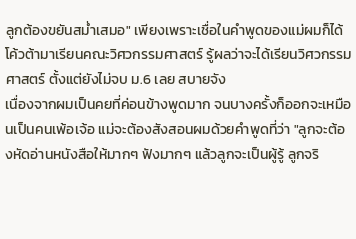ลูกต้องขยันสม่ำเสมอ" เพียงเพราะเชื่อในคำพูดของแม่ผมก็ได้โค้วต้ามาเรียนคณะวิศวกรรมศาสตร์ รู้ผลว่าจะได้เรียนวิศวกรรมศาสตร์ ตั้งแต่ยังไม่จบ ม.6 เลย สบายจัง
เนื่องจากผมเป็นคยที่ค่อนข้างพูดมาก จนบางครั้งก็ออกจะเหมือนเป็นคนเพ้อเจ้อ แม่จะต้องสังสอนผมด้วยคำพูดที่ว่า "ลูกจะต้องหัดอ่านหนังสือให้มากๆ ฟังมากๆ แล้วลูกจะเป็นผู้รู้ ลูกจริ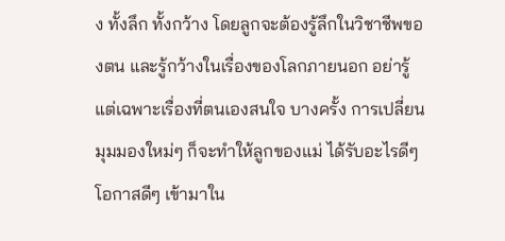ง ทั้งลึก ทั้งกว้าง โดยลูกจะต้องรู้ลึกในวิชาชีพของตน และรู้กว้างในเรื่องของโลกภายนอก อย่ารู้แต่เฉพาะเรื่องที่ตนเองสนใจ บางครั้ง การเปลี่ยนมุมมองใหม่ๆ ก็จะทำให้ลูกของแม่ ได้รับอะไรดีๆ โอกาสดีๆ เข้ามาใน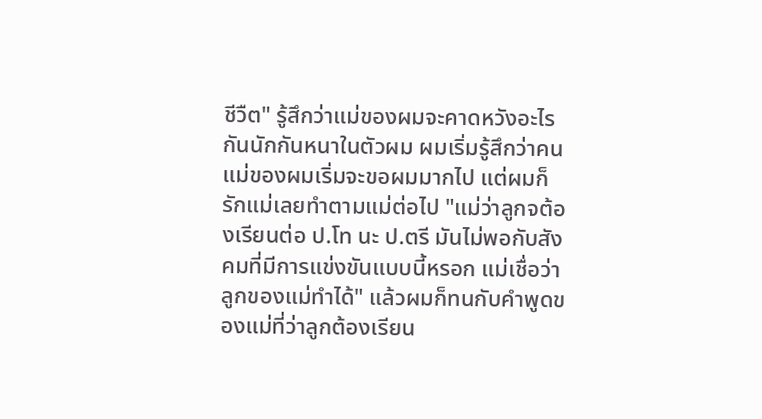ชีวืต" รู้สึกว่าแม่ของผมจะคาดหวังอะไรกันนักกันหนาในตัวผม ผมเริ่มรู้สึกว่าคนแม่ของผมเริ่มจะขอผมมากไป แต่ผมก็รักแม่เลยทำตามแม่ต่อไป "แม่ว่าลูกจต้องเรียนต่อ ป.โท นะ ป.ตรี มันไม่พอกับสังคมที่มีการแข่งขันแบบนี้หรอก แม่เชื่อว่าลูกของแม่ทำได้" แล้วผมก็ทนกับคำพูดของแม่ที่ว่าลูกต้องเรียน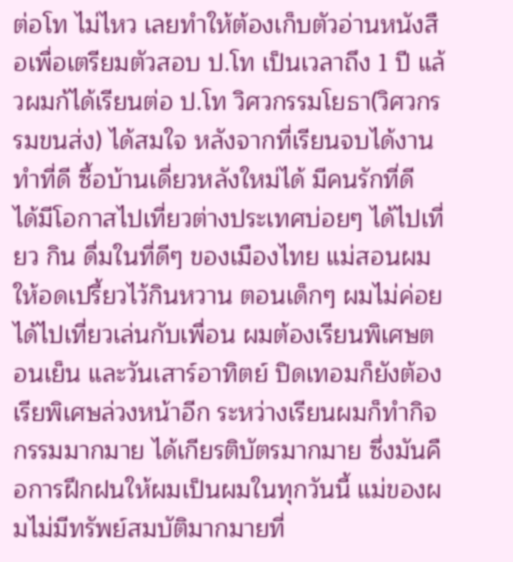ต่อโท ไม่ไหว เลยทำให้ต้องเก็บตัวอ่านหนังสือเพื่อเตรียมตัวสอบ ป.โท เป็นเวลาถึง 1 ปี แล้วผมก้ได้เรียนต่อ ป.โท วิศวกรรมโยธา(วิศวกรรมขนส่ง) ได้สมใจ หลังจากที่เรียนจบได้งานทำที่ดี ซื้อบ้านเดี่ยวหลังใหม่ได้ มีคนรักที่ดี ได้มีโอกาสไปเที่ยวต่างประเทศบ่อยๆ ได้ไปเที่ยว กิน ดื่มในที่ดีๆ ของเมืองไทย แม่สอนผมให้อดเปรี้ยวไว้กินหวาน ตอนเด็กๆ ผมไม่ค่อยได้ไปเที่ยวเล่นกับเพื่อน ผมต้องเรียนพิเศษตอนเย็น และวันเสาร์อาทิตย์ ปิดเทอมก็ยังต้องเรียพิเศษล่วงหน้าอีก ระหว่างเรียนผมก็ทำกิจกรรมมากมาย ได้เกียรติบัตรมากมาย ซึ่งมันคือการฝึกฝนให้ผมเป็นผมในทุกวันนี้ แม่ของผมไม่มีทรัพย์สมบัติมากมายที่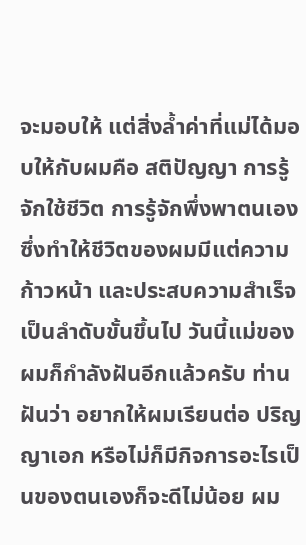จะมอบให้ แต่สิ่งล้ำค่าที่แม่ได้มอบให้กับผมคือ สติปัญญา การรู้จักใช้ชีวิต การรู้จักพึ่งพาตนเอง ซึ่งทำให้ชีวิตของผมมีแต่ความก้าวหน้า และประสบความสำเร็จเป็นลำดับขั้นขึ้นไป วันนี้แม่ของผมก็กำลังฝันอีกแล้วครับ ท่านฝันว่า อยากให้ผมเรียนต่อ ปริญญาเอก หรือไม่ก็มีกิจการอะไรเป็นของตนเองก็จะดีไม่น้อย ผม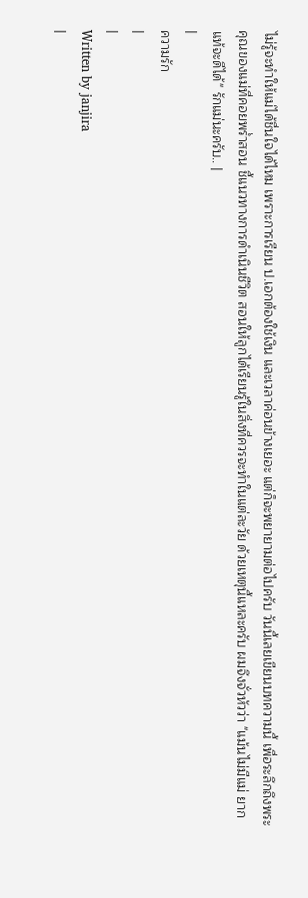ไม่รู้จะทำให้แม่ได้ชื่นใจได้ไหม เพราะการเรียน ป.เอกต้องใช้เงิน และเวลาค่อนข้างเยอะ แต่ก็จะพยายามต่อไปครับ วันนี้เลยเขียนบทความนี้ เพื่อระลึกถึงพระคุณของแม่ที่คอยพร่ำสอน ชี้แนวทางการดำเนินชีวิต สอนให้ลูกได้เรียนรู้ในสิ่งที่ควรจะทำในแต่ละวัย ด้วยเหตุนี้แหละครับ ผมจึงจั่วหัวว่า "แม้นไม่มีแม่ ยากแท้จะดีได้" รักแม่นะครับ.. |
|
ความรัก
|
|
Written by janjira
|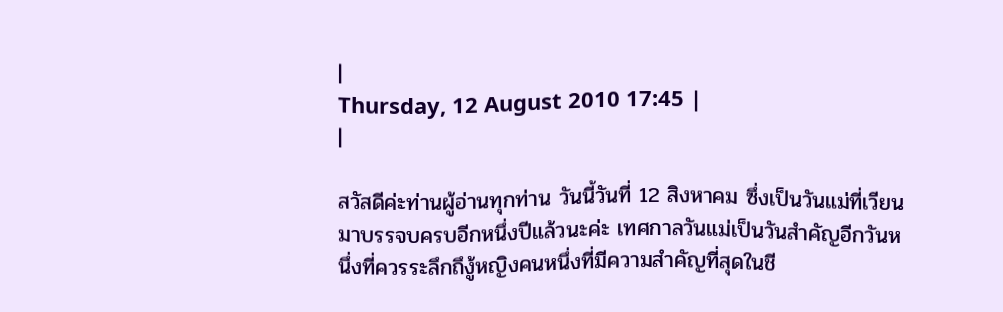|
Thursday, 12 August 2010 17:45 |
|

สวัสดีค่ะท่านผู้อ่านทุกท่าน วันนี้วันที่ 12 สิงหาคม ซึ่งเป็นวันแม่ที่เวียนมาบรรจบครบอีกหนึ่งปีแล้วนะค่ะ เทศกาลวันแม่เป็นวันสำคัญอีกวันหนึ่งที่ควรระลึกถึงู้หญิงคนหนึ่งที่มีความสำคัญที่สุดในชี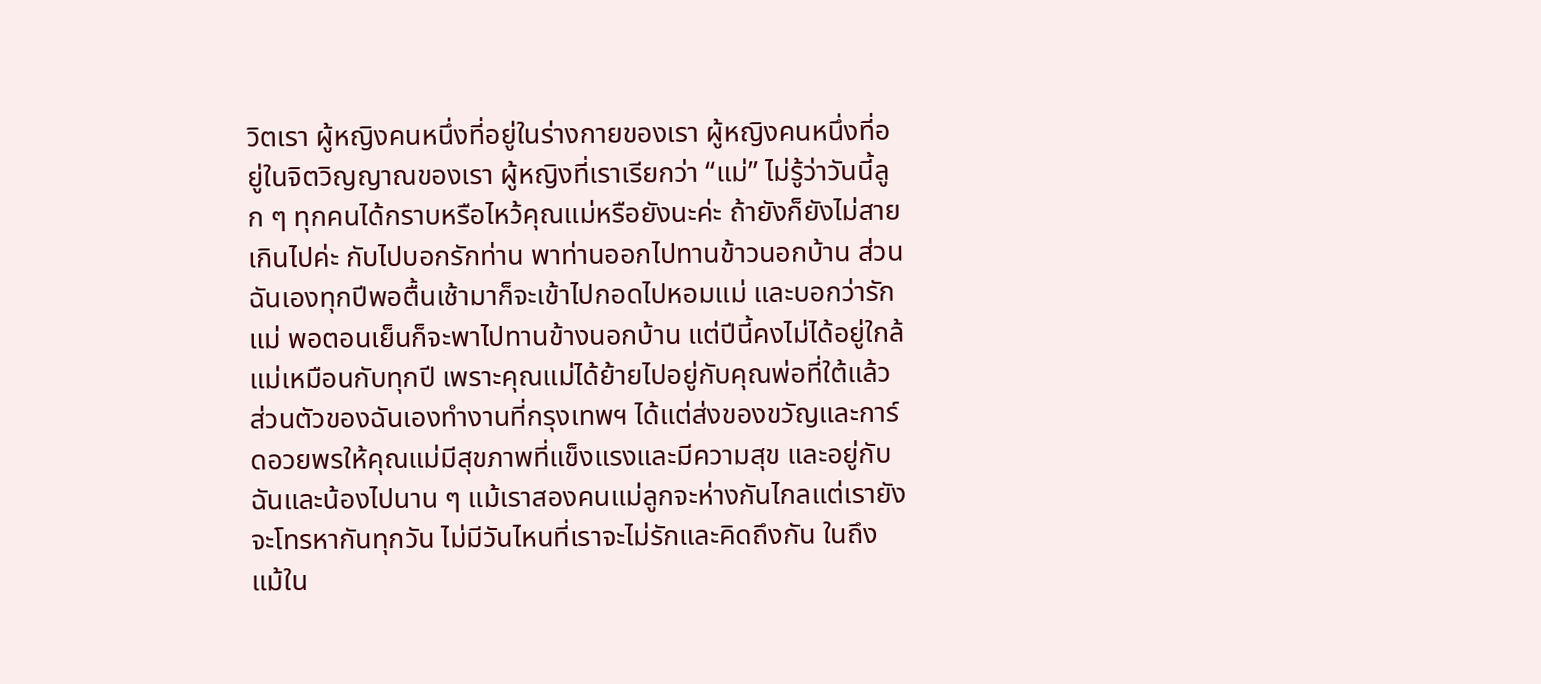วิตเรา ผู้หญิงคนหนึ่งที่อยู่ในร่างกายของเรา ผู้หญิงคนหนึ่งที่อยู่ในจิตวิญญาณของเรา ผู้หญิงที่เราเรียกว่า “แม่” ไม่รู้ว่าวันนี้ลูก ๆ ทุกคนได้กราบหรือไหว้คุณแม่หรือยังนะค่ะ ถ้ายังก็ยังไม่สายเกินไปค่ะ กับไปบอกรักท่าน พาท่านออกไปทานข้าวนอกบ้าน ส่วนฉันเองทุกปีพอตื้นเช้ามาก็จะเข้าไปกอดไปหอมแม่ และบอกว่ารักแม่ พอตอนเย็นก็จะพาไปทานข้างนอกบ้าน แต่ปีนี้คงไม่ได้อยู่ใกล้แม่เหมือนกับทุกปี เพราะคุณแม่ได้ย้ายไปอยู่กับคุณพ่อที่ใต้แล้ว ส่วนตัวของฉันเองทำงานที่กรุงเทพฯ ได้แต่ส่งของขวัญและการ์ดอวยพรให้คุณแม่มีสุขภาพที่แข็งแรงและมีความสุข และอยู่กับฉันและน้องไปนาน ๆ แม้เราสองคนแม่ลูกจะห่างกันไกลแต่เรายังจะโทรหากันทุกวัน ไม่มีวันไหนที่เราจะไม่รักและคิดถึงกัน ในถึงแม้ใน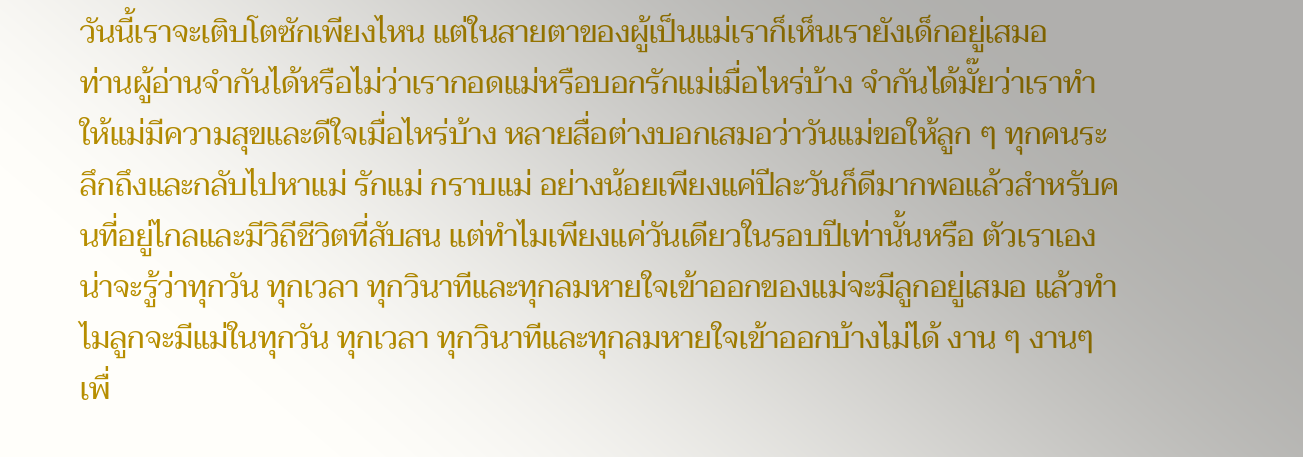วันนี้เราจะเติบโตซักเพียงไหน แต่ในสายตาของผู้เป็นแม่เราก็เห็นเรายังเด็กอยู่เสมอ
ท่านผู้อ่านจำกันได้หรือไม่ว่าเรากอดแม่หรือบอกรักแม่เมื่อไหร่บ้าง จำกันได้มั๊ยว่าเราทำให้แม่มีความสุขและดีใจเมื่อไหร่บ้าง หลายสื่อต่างบอกเสมอว่าวันแม่ขอให้ลูก ๆ ทุกคนระลึกถึงและกลับไปหาแม่ รักแม่ กราบแม่ อย่างน้อยเพียงแค่ปีละวันก็ดีมากพอแล้วสำหรับคนที่อยู่ไกลและมีวิถีชีวิตที่สับสน แต่ทำไมเพียงแค่วันเดียวในรอบปีเท่านั้นหรือ ตัวเราเองน่าจะรู้ว่าทุกวัน ทุกเวลา ทุกวินาทีและทุกลมหายใจเข้าออกของแม่จะมีลูกอยู่เสมอ แล้วทำไมลูกจะมีแม่ในทุกวัน ทุกเวลา ทุกวินาทีและทุกลมหายใจเข้าออกบ้างไม่ได้ งาน ๆ งานๆ เพื่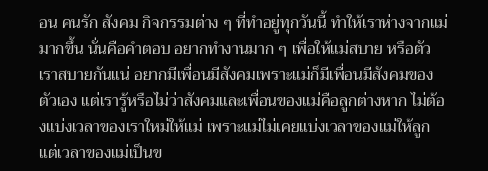อน คนรัก สังคม กิจกรรมต่าง ๆ ที่ทำอยู่ทุกวันนี้ ทำให้เราห่างจากแม่มากขึ้น นั่นคือคำตอบ อยากทำงานมาก ๆ เพื่อให้แม่สบาย หรือตัวเราสบายกันแน่ อยากมีเพื่อนมีสังคมเพราะแม่ก็มีเพื่อนมีสังคมของตัวเอง แต่เรารู้หรือไม่ว่าสังคมและเพื่อนของแม่คือลูกต่างหาก ไม่ต้องแบ่งเวลาของเราใหม่ให้แม่ เพราะแม่ไม่เคยแบ่งเวลาของแม่ให้ลูก แต่เวลาของแม่เป็นข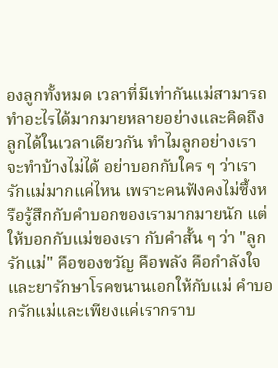องลูกทั้งหมด เวลาที่มีเท่ากันแม่สามารถทำอะไรได้มากมายหลายอย่างและคิดถึงลูกได้ในเวลาเดียวกัน ทำไมลูกอย่างเราจะทำบ้างไม่ได้ อย่าบอกกับใคร ๆ ว่าเรารักแม่มากแค่ไหน เพราะคนฟังคงไม่ซึ้งหรือรู้สึกกับคำบอกของเรามากมายนัก แต่ให้บอกกับแม่ของเรา กับคำสั้น ๆ ว่า "ลูกรักแม่" คือของขวัญ คือพลัง คือกำลังใจและยารักษาโรคขนานเอกให้กับแม่ คำบอกรักแม่และเพียงแค่เรากราบ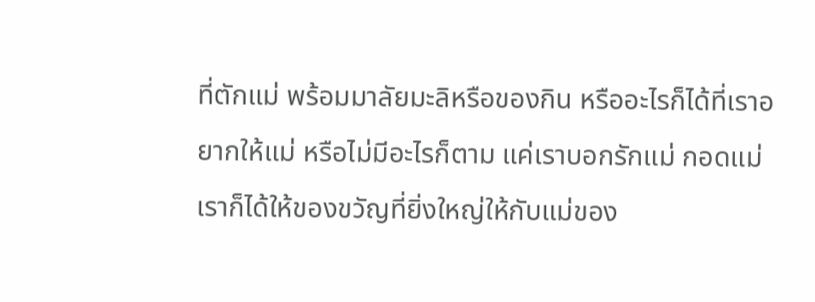ที่ตักแม่ พร้อมมาลัยมะลิหรือของกิน หรืออะไรก็ได้ที่เราอยากให้แม่ หรือไม่มีอะไรก็ตาม แค่เราบอกรักแม่ กอดแม่ เราก็ได้ให้ของขวัญที่ยิ่งใหญ่ให้กับแม่ของ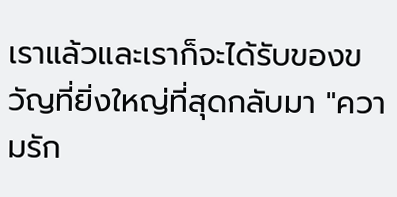เราแล้วและเราก็จะได้รับของขวัญที่ยิ่งใหญ่ที่สุดกลับมา "ความรัก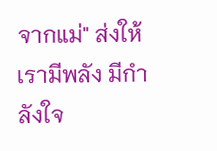จากแม่" ส่งให้เรามีพลัง มีกำลังใจ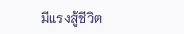มีแรงสู้ชีวิต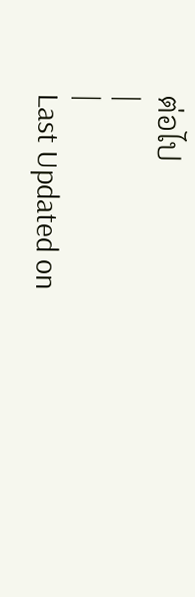ต่อไป
|
|
Last Updated on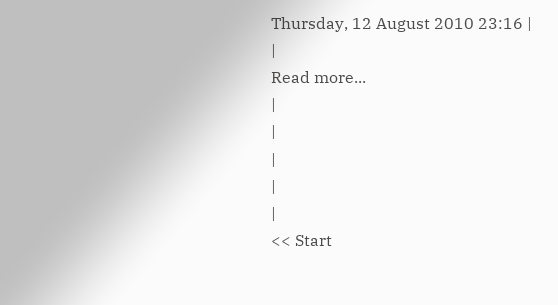Thursday, 12 August 2010 23:16 |
|
Read more...
|
|
|
|
|
<< Start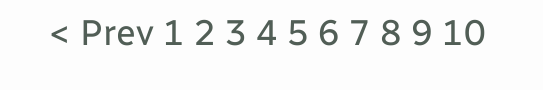< Prev 1 2 3 4 5 6 7 8 9 10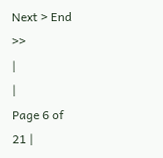Next > End >>
|
|
Page 6 of 21 |